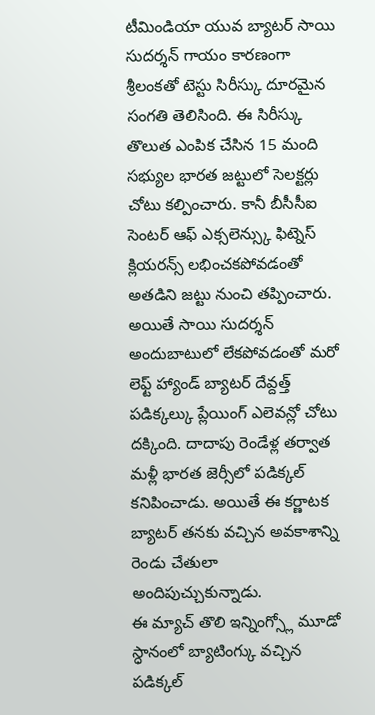టీమిండియా యువ బ్యాటర్ సాయి సుదర్శన్ గాయం కారణంగా శ్రీలంకతో టెస్టు సిరీస్కు దూరమైన సంగతి తెలిసింది. ఈ సిరీస్కు తొలుత ఎంపిక చేసిన 15 మంది సభ్యుల భారత జట్టులో సెలక్టర్లు చోటు కల్పించారు. కానీ బీసీసీఐ సెంటర్ ఆఫ్ ఎక్సలెన్స్కు ఫిట్నెస్ క్లియరన్స్ లభించకపోవడంతో అతడిని జట్టు నుంచి తప్పించారు.
అయితే సాయి సుదర్శన్ అందుబాటులో లేకపోవడంతో మరో లెఫ్ట్ హ్యాండ్ బ్యాటర్ దేవ్దత్త్ పడిక్కల్కు ప్లేయింగ్ ఎలెవన్లో చోటు దక్కింది. దాదాపు రెండేళ్ల తర్వాత మళ్లీ భారత జెర్సీలో పడిక్కల్ కనిపించాడు. అయితే ఈ కర్ణాటక బ్యాటర్ తనకు వచ్చిన అవకాశాన్ని రెండు చేతులా అందిపుచ్చుకున్నాడు.
ఈ మ్యాచ్ తొలి ఇన్నింగ్స్లో మూడో స్ధానంలో బ్యాటింగ్కు వచ్చిన పడిక్కల్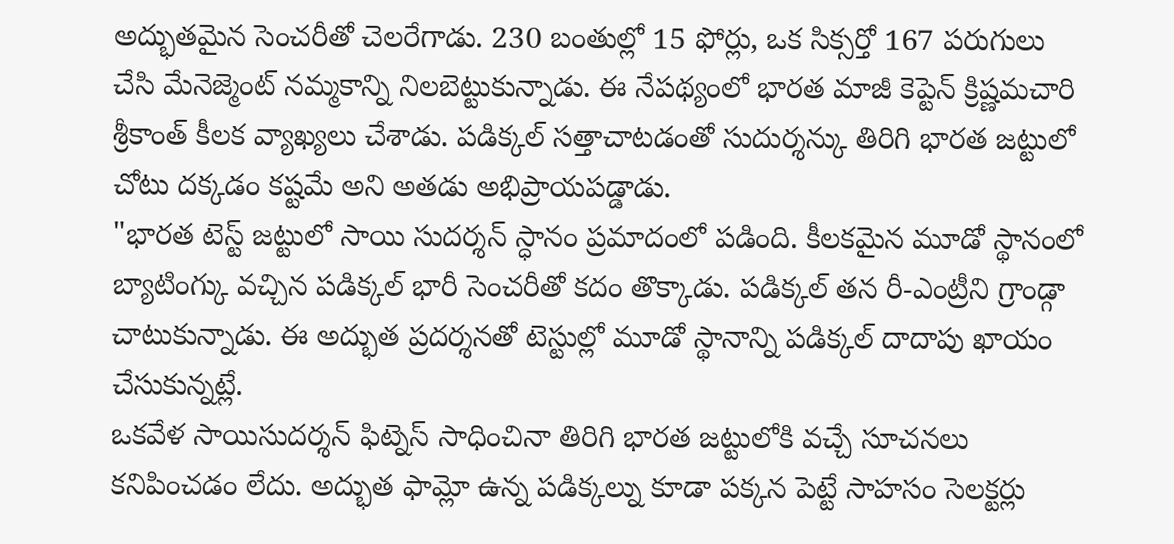అద్భుతమైన సెంచరీతో చెలరేగాడు. 230 బంతుల్లో 15 ఫోర్లు, ఒక సిక్సర్తో 167 పరుగులు చేసి మేనెజ్మెంట్ నమ్మకాన్ని నిలబెట్టుకున్నాడు. ఈ నేపథ్యంలో భారత మాజీ కెప్టెన్ క్రిష్ణమచారి శ్రీకాంత్ కీలక వ్యాఖ్యలు చేశాడు. పడిక్కల్ సత్తాచాటడంతో సుదుర్శన్కు తిరిగి భారత జట్టులో చోటు దక్కడం కష్టమే అని అతడు అభిప్రాయపడ్డాడు.
"భారత టెస్ట్ జట్టులో సాయి సుదర్శన్ స్ధానం ప్రమాదంలో పడింది. కీలకమైన మూడో స్థానంలో బ్యాటింగ్కు వచ్చిన పడిక్కల్ భారీ సెంచరీతో కదం తొక్కాడు. పడిక్కల్ తన రీ-ఎంట్రీని గ్రాండ్గా చాటుకున్నాడు. ఈ అద్భుత ప్రదర్శనతో టెస్టుల్లో మూడో స్థానాన్ని పడిక్కల్ దాదాపు ఖాయం చేసుకున్నట్లే.
ఒకవేళ సాయిసుదర్శన్ ఫిట్నెస్ సాధించినా తిరిగి భారత జట్టులోకి వచ్చే సూచనలు కనిపించడం లేదు. అద్భుత ఫామ్లో ఉన్న పడిక్కల్ను కూడా పక్కన పెట్టే సాహసం సెలక్టర్లు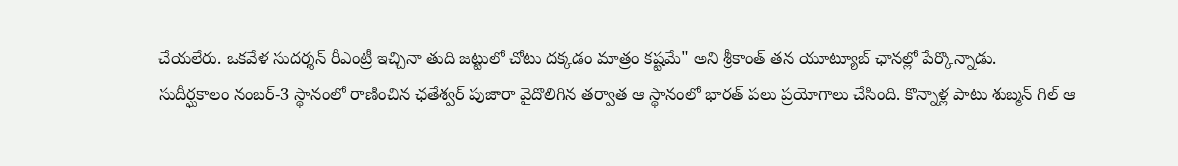చేయలేరు. ఒకవేళ సుదర్శన్ రీఎంట్రీ ఇచ్చినా తుది జట్టులో చోటు దక్కడం మాత్రం కష్టమే" అని శ్రీకాంత్ తన యూట్యూబ్ ఛానల్లో పేర్కొన్నాడు.
సుదీర్ఘకాలం నంబర్-3 స్థానంలో రాణించిన ఛతేశ్వర్ పుజారా వైదొలిగిన తర్వాత ఆ స్థానంలో భారత్ పలు ప్రయోగాలు చేసింది. కొన్నాళ్ల పాటు శుబ్మన్ గిల్ ఆ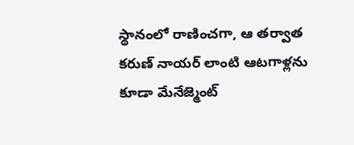స్థానంలో రాణించగా, ఆ తర్వాత కరుణ్ నాయర్ లాంటి ఆటగాళ్లను కూడా మేనేజ్మెంట్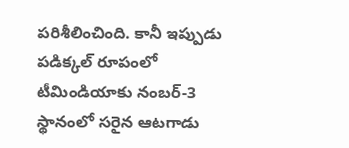పరిశీలించింది. కానీ ఇప్పుడు పడిక్కల్ రూపంలో టీమిండియాకు నంబర్-3 స్థానంలో సరైన ఆటగాడు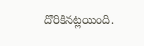దొరికినట్లయింది.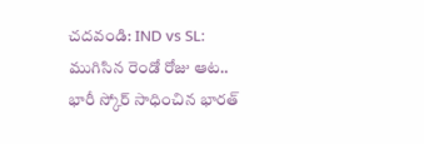చదవండి: IND vs SL: ముగిసిన రెండో రోజు ఆట.. భారీ స్కోర్ సాధించిన భారత్